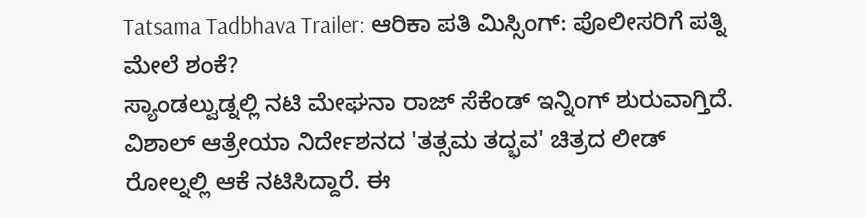Tatsama Tadbhava Trailer: ಆರಿಕಾ ಪತಿ ಮಿಸ್ಸಿಂಗ್: ಪೊಲೀಸರಿಗೆ ಪತ್ನಿ ಮೇಲೆ ಶಂಕೆ?
ಸ್ಯಾಂಡಲ್ವುಡ್ನಲ್ಲಿ ನಟಿ ಮೇಘನಾ ರಾಜ್ ಸೆಕೆಂಡ್ ಇನ್ನಿಂಗ್ ಶುರುವಾಗ್ತಿದೆ. ವಿಶಾಲ್ ಆತ್ರೇಯಾ ನಿರ್ದೇಶನದ 'ತತ್ಸಮ ತದ್ಭವ' ಚಿತ್ರದ ಲೀಡ್ ರೋಲ್ನಲ್ಲಿ ಆಕೆ ನಟಿಸಿದ್ದಾರೆ. ಈ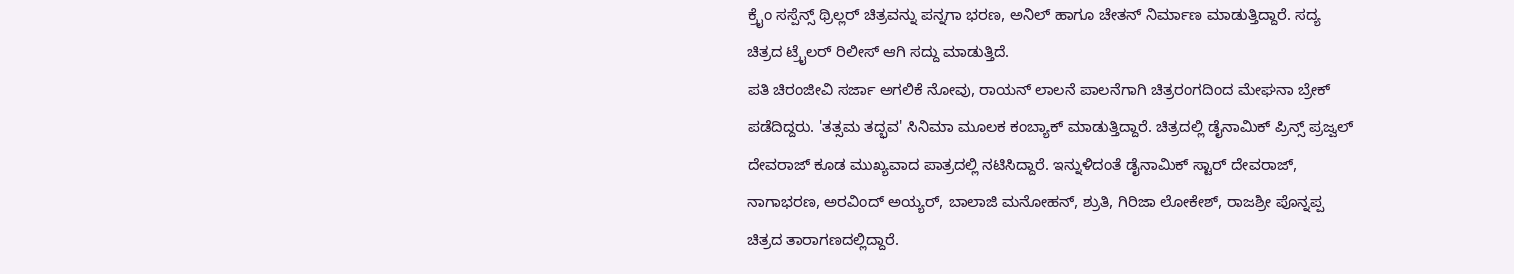ಕ್ರೈಂ ಸಸ್ಪೆನ್ಸ್ ಥ್ರಿಲ್ಲರ್ ಚಿತ್ರವನ್ನು ಪನ್ನಗಾ ಭರಣ, ಅನಿಲ್ ಹಾಗೂ ಚೇತನ್ ನಿರ್ಮಾಣ ಮಾಡುತ್ತಿದ್ದಾರೆ. ಸದ್ಯ ಚಿತ್ರದ ಟ್ರೈಲರ್ ರಿಲೀಸ್ ಆಗಿ ಸದ್ದು ಮಾಡುತ್ತಿದೆ.
ಪತಿ ಚಿರಂಜೀವಿ ಸರ್ಜಾ ಅಗಲಿಕೆ ನೋವು, ರಾಯನ್ ಲಾಲನೆ ಪಾಲನೆಗಾಗಿ ಚಿತ್ರರಂಗದಿಂದ ಮೇಘನಾ ಬ್ರೇಕ್ ಪಡೆದಿದ್ದರು. 'ತತ್ಸಮ ತದ್ಭವ' ಸಿನಿಮಾ ಮೂಲಕ ಕಂಬ್ಯಾಕ್ ಮಾಡುತ್ತಿದ್ದಾರೆ. ಚಿತ್ರದಲ್ಲಿ ಡೈನಾಮಿಕ್ ಪ್ರಿನ್ಸ್ ಪ್ರಜ್ವಲ್ ದೇವರಾಜ್ ಕೂಡ ಮುಖ್ಯವಾದ ಪಾತ್ರದಲ್ಲಿ ನಟಿಸಿದ್ದಾರೆ. ಇನ್ನುಳಿದಂತೆ ಡೈನಾಮಿಕ್ ಸ್ಟಾರ್ ದೇವರಾಜ್, ನಾಗಾಭರಣ, ಅರವಿಂದ್ ಅಯ್ಯರ್, ಬಾಲಾಜಿ ಮನೋಹನ್, ಶ್ರುತಿ, ಗಿರಿಜಾ ಲೋಕೇಶ್, ರಾಜಶ್ರೀ ಪೊನ್ನಪ್ಪ ಚಿತ್ರದ ತಾರಾಗಣದಲ್ಲಿದ್ದಾರೆ.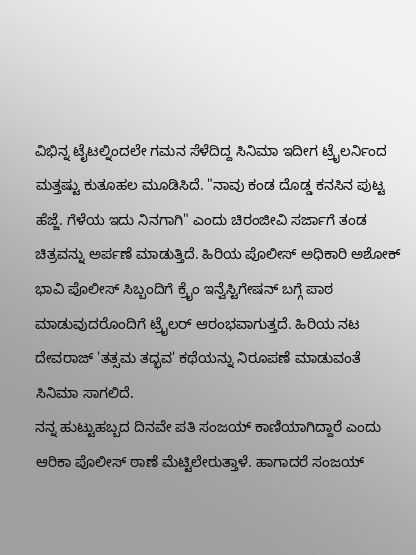ವಿಭಿನ್ನ ಟೈಟಲ್ನಿಂದಲೇ ಗಮನ ಸೆಳೆದಿದ್ದ ಸಿನಿಮಾ ಇದೀಗ ಟ್ರೈಲರ್ನಿಂದ ಮತ್ತಷ್ಟು ಕುತೂಹಲ ಮೂಡಿಸಿದೆ. "ನಾವು ಕಂಡ ದೊಡ್ಡ ಕನಸಿನ ಪುಟ್ಟ ಹೆಜ್ಜೆ. ಗೆಳೆಯ ಇದು ನಿನಗಾಗಿ" ಎಂದು ಚಿರಂಜೀವಿ ಸರ್ಜಾಗೆ ತಂಡ ಚಿತ್ರವನ್ನು ಅರ್ಪಣೆ ಮಾಡುತ್ತಿದೆ. ಹಿರಿಯ ಪೊಲೀಸ್ ಅಧಿಕಾರಿ ಅಶೋಕ್ ಭಾವಿ ಪೊಲೀಸ್ ಸಿಬ್ಬಂದಿಗೆ ಕ್ರೈಂ ಇನ್ವೆಸ್ಟಿಗೇಷನ್ ಬಗ್ಗೆ ಪಾಠ ಮಾಡುವುದರೊಂದಿಗೆ ಟ್ರೈಲರ್ ಆರಂಭವಾಗುತ್ತದೆ. ಹಿರಿಯ ನಟ ದೇವರಾಜ್ 'ತತ್ಸಮ ತದ್ಭವ' ಕಥೆಯನ್ನು ನಿರೂಪಣೆ ಮಾಡುವಂತೆ ಸಿನಿಮಾ ಸಾಗಲಿದೆ.
ನನ್ನ ಹುಟ್ಟುಹಬ್ಬದ ದಿನವೇ ಪತಿ ಸಂಜಯ್ ಕಾಣಿಯಾಗಿದ್ದಾರೆ ಎಂದು ಆರಿಕಾ ಪೊಲೀಸ್ ಠಾಣೆ ಮೆಟ್ಟಿಲೇರುತ್ತಾಳೆ. ಹಾಗಾದರೆ ಸಂಜಯ್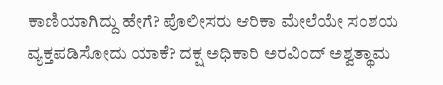ಕಾಣಿಯಾಗಿದ್ದು ಹೇಗೆ? ಪೊಲೀಸರು ಆರಿಕಾ ಮೇಲೆಯೇ ಸಂಶಯ ವ್ಯಕ್ತಪಡಿಸೋದು ಯಾಕೆ? ದಕ್ಷ ಅಧಿಕಾರಿ ಅರವಿಂದ್ ಅಶ್ವತ್ಥಾಮ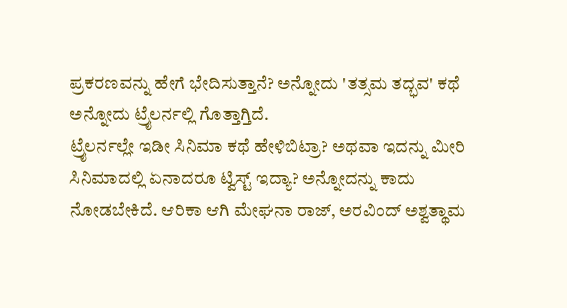ಪ್ರಕರಣವನ್ನು ಹೇಗೆ ಭೇದಿಸುತ್ತಾನೆ? ಅನ್ನೋದು 'ತತ್ಸಮ ತದ್ಭವ' ಕಥೆ ಅನ್ನೋದು ಟ್ರೈಲರ್ನಲ್ಲಿ ಗೊತ್ತಾಗ್ತಿದೆ.
ಟ್ರೈಲರ್ನಲ್ಲೇ ಇಡೀ ಸಿನಿಮಾ ಕಥೆ ಹೇಳಿಬಿಟ್ರಾ? ಅಥವಾ ಇದನ್ನು ಮೀರಿ ಸಿನಿಮಾದಲ್ಲಿ ಏನಾದರೂ ಟ್ವಿಸ್ಟ್ ಇದ್ಯಾ? ಅನ್ನೋದನ್ನು ಕಾದು ನೋಡಬೇಕಿದೆ. ಆರಿಕಾ ಆಗಿ ಮೇಘನಾ ರಾಜ್, ಅರವಿಂದ್ ಅಶ್ವತ್ಥಾಮ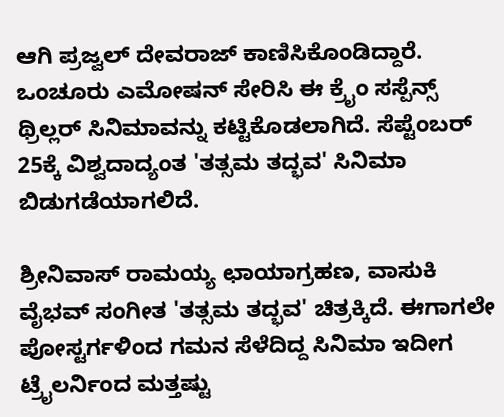ಆಗಿ ಪ್ರಜ್ವಲ್ ದೇವರಾಜ್ ಕಾಣಿಸಿಕೊಂಡಿದ್ದಾರೆ. ಒಂಚೂರು ಎಮೋಷನ್ ಸೇರಿಸಿ ಈ ಕ್ರೈಂ ಸಸ್ಪೆನ್ಸ್ ಥ್ರಿಲ್ಲರ್ ಸಿನಿಮಾವನ್ನು ಕಟ್ಟಿಕೊಡಲಾಗಿದೆ. ಸೆಪ್ಟೆಂಬರ್ 25ಕ್ಕೆ ವಿಶ್ವದಾದ್ಯಂತ 'ತತ್ಸಮ ತದ್ಭವ' ಸಿನಿಮಾ ಬಿಡುಗಡೆಯಾಗಲಿದೆ.

ಶ್ರೀನಿವಾಸ್ ರಾಮಯ್ಯ ಛಾಯಾಗ್ರಹಣ, ವಾಸುಕಿ ವೈಭವ್ ಸಂಗೀತ 'ತತ್ಸಮ ತದ್ಭವ' ಚಿತ್ರಕ್ಕಿದೆ. ಈಗಾಗಲೇ ಪೋಸ್ಟರ್ಗಳಿಂದ ಗಮನ ಸೆಳೆದಿದ್ದ ಸಿನಿಮಾ ಇದೀಗ ಟ್ರೈಲರ್ನಿಂದ ಮತ್ತಷ್ಟು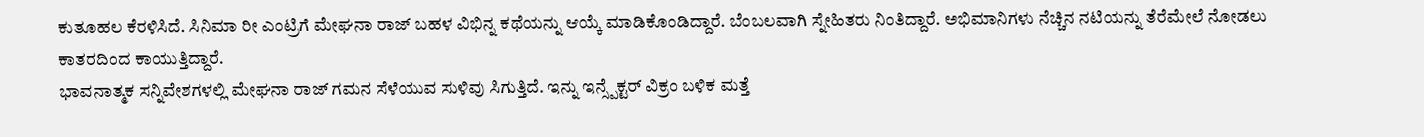ಕುತೂಹಲ ಕೆರಳಿಸಿದೆ. ಸಿನಿಮಾ ರೀ ಎಂಟ್ರಿಗೆ ಮೇಘನಾ ರಾಜ್ ಬಹಳ ವಿಭಿನ್ನ ಕಥೆಯನ್ನು ಆಯ್ಕೆ ಮಾಡಿಕೊಂಡಿದ್ದಾರೆ. ಬೆಂಬಲವಾಗಿ ಸ್ನೇಹಿತರು ನಿಂತಿದ್ದಾರೆ. ಅಭಿಮಾನಿಗಳು ನೆಚ್ಚಿನ ನಟಿಯನ್ನು ತೆರೆಮೇಲೆ ನೋಡಲು ಕಾತರದಿಂದ ಕಾಯುತ್ತಿದ್ದಾರೆ.
ಭಾವನಾತ್ಮಕ ಸನ್ನಿವೇಶಗಳಲ್ಲಿ ಮೇಘನಾ ರಾಜ್ ಗಮನ ಸೆಳೆಯುವ ಸುಳಿವು ಸಿಗುತ್ತಿದೆ. ಇನ್ನು ಇನ್ಸ್ಪೆಕ್ಟರ್ ವಿಕ್ರಂ ಬಳಿಕ ಮತ್ತೆ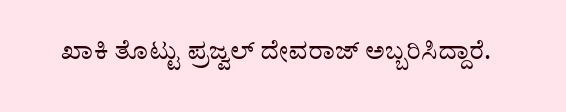ಖಾಕಿ ತೊಟ್ಟು ಪ್ರಜ್ವಲ್ ದೇವರಾಜ್ ಅಬ್ಬರಿಸಿದ್ದಾರೆ.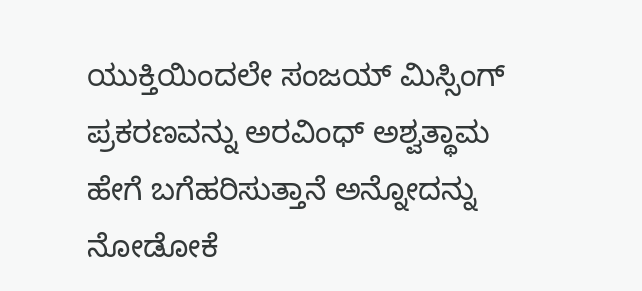ಯುಕ್ತಿಯಿಂದಲೇ ಸಂಜಯ್ ಮಿಸ್ಸಿಂಗ್ ಪ್ರಕರಣವನ್ನು ಅರವಿಂಧ್ ಅಶ್ವತ್ಥಾಮ ಹೇಗೆ ಬಗೆಹರಿಸುತ್ತಾನೆ ಅನ್ನೋದನ್ನು ನೋಡೋಕೆ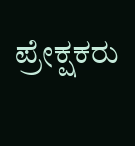ಪ್ರೇಕ್ಷಕರು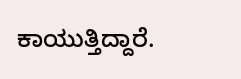ಕಾಯುತ್ತಿದ್ದಾರೆ.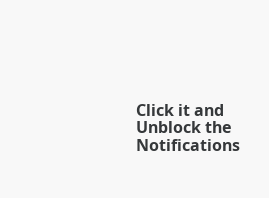Click it and Unblock the Notifications